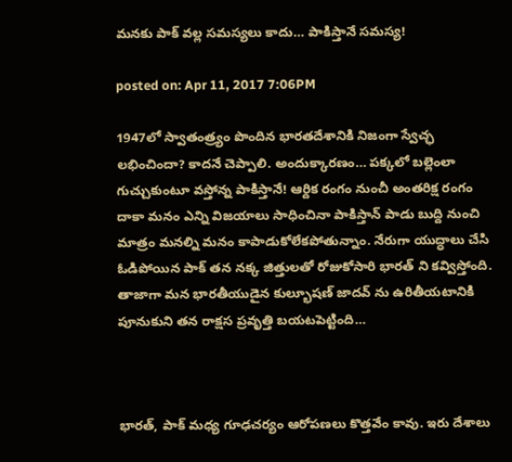మనకు పాక్ వల్ల సమస్యలు కాదు… పాకిస్తానే సమస్య!

posted on: Apr 11, 2017 7:06PM

1947లో స్వాతంత్ర్యం పొందిన భారతదేశానికి నిజంగా స్వేచ్ఛ లభించిందా? కాదనే చెప్పాలి. అందుక్కారణం… పక్కలో బల్లెంలా గుచ్చుకుంటూ వస్తోన్న పాకిస్తానే! ఆర్దిక రంగం నుంచీ అంతరిక్ష రంగం దాకా మనం ఎన్ని విజయాలు సాధించినా పాకిస్తాన్ పాడు బుద్ది నుంచి మాత్రం మనల్ని మనం కాపాడుకోలేకపోతున్నాం. నేరుగా యుద్ధాలు చేసి ఓడిపోయిన పాక్ తన నక్క జిత్తులతో రోజుకోసారి భారత్ ని కవ్విస్తోంది. తాజాగా మన భారతీయుడైన కుల్భూషణ్ జాదవ్ ను ఉరితీయటానికి పూనుకుని తన రాక్షస ప్రవృత్తి బయటపెట్టింది…



భారత్, పాక్ మధ్య గూఢచర్యం ఆరోపణలు కొత్తవేం కావు. ఇరు దేశాలు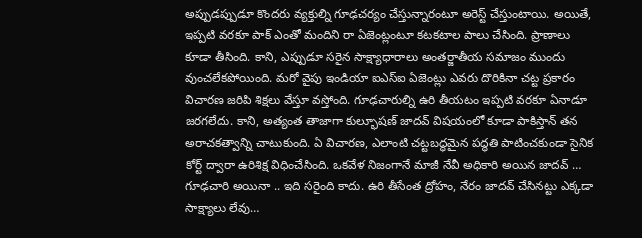అప్పుడప్పుడూ కొందరు వ్యక్తుల్ని గూఢచర్యం చేస్తున్నారంటూ అరెస్ట్ చేస్తుంటాయి. అయితే, ఇప్పటి వరకూ పాక్ ఎంతో మందిని రా ఏజెంట్లంటూ కటకటాల పాలు చేసింది. ప్రాణాలు కూడా తీసింది. కాని, ఎప్పుడూ సరైన సాక్ష్యాధారాలు అంతర్జాతీయ సమాజం ముందు వుంచలేకపోయింది. మరో వైపు ఇండియా ఐఎస్ఐ ఏజెంట్లు ఎవరు దొరికినా చట్ట ప్రకారం విచారణ జరిపి శిక్షలు వేస్తూ వస్తోంది. గూఢచారుల్ని ఉరి తీయటం ఇప్పటి వరకూ ఏనాడూ జరగలేదు. కాని, అత్యంత తాజాగా కుల్భూషణ్ జాదవ్ విషయంలో కూడా పాకిస్తాన్ తన అరాచకత్వాన్ని చాటుకుంది. ఏ విచారణ, ఎలాంటి చట్టబద్ధమైన పద్ధతి పాటించకుండా సైనిక కోర్ట్ ద్వారా ఉరిశిక్ష విధించేసింది. ఒకవేళ నిజంగానే మాజీ నేవీ అధికారి అయిన జాదవ్ … గూఢచారి అయినా .. ఇది సరైంది కాదు. ఉరి తీసేంత ద్రోహం, నేరం జాదవ్ చేసినట్టు ఎక్కడా సాక్ష్యాలు లేవు…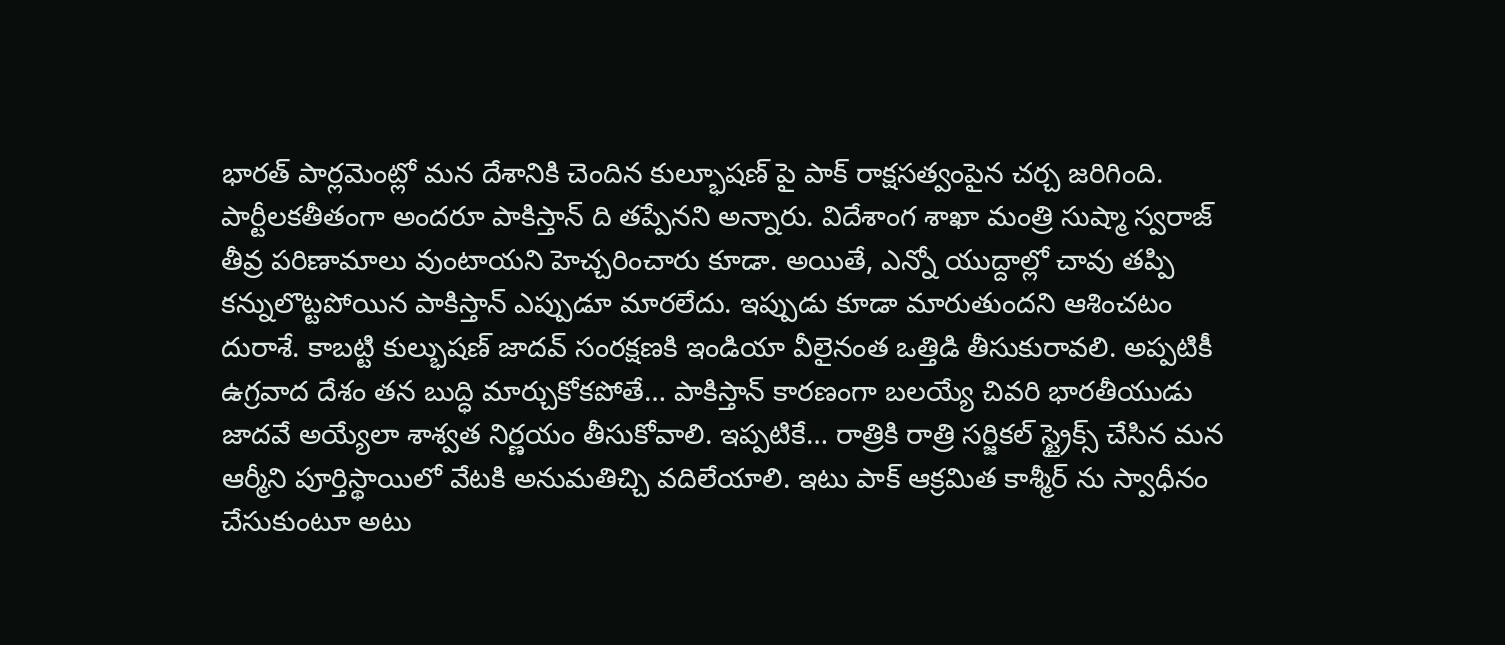భారత్ పార్లమెంట్లో మన దేశానికి చెందిన కుల్భూషణ్ పై పాక్ రాక్షసత్వంపైన చర్చ జరిగింది. పార్టీలకతీతంగా అందరూ పాకిస్తాన్ ది తప్పేనని అన్నారు. విదేశాంగ శాఖా మంత్రి సుష్మా స్వరాజ్ తీవ్ర పరిణామాలు వుంటాయని హెచ్చరించారు కూడా. అయితే, ఎన్నో యుద్దాల్లో చావు తప్పి కన్నులొట్టపోయిన పాకిస్తాన్ ఎప్పుడూ మారలేదు. ఇప్పుడు కూడా మారుతుందని ఆశించటం దురాశే. కాబట్టి కుల్భుషణ్ జాదవ్ సంరక్షణకి ఇండియా వీలైనంత ఒత్తిడి తీసుకురావలి. అప్పటికీ ఉగ్రవాద దేశం తన బుద్ధి మార్చుకోకపోతే… పాకిస్తాన్ కారణంగా బలయ్యే చివరి భారతీయుడు జాదవే అయ్యేలా శాశ్వత నిర్ణయం తీసుకోవాలి. ఇప్పటికే… రాత్రికి రాత్రి సర్జికల్ స్ట్రైక్స్ చేసిన మన ఆర్మీని పూర్తిస్థాయిలో వేటకి అనుమతిచ్చి వదిలేయాలి. ఇటు పాక్ ఆక్రమిత కాశ్మీర్ ను స్వాధీనం చేసుకుంటూ అటు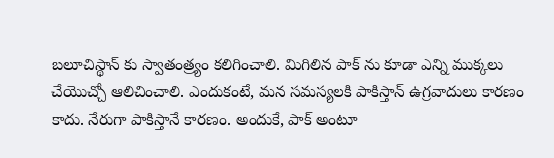బలూచిస్థాన్ కు స్వాతంత్ర్యం కలిగించాలి. మిగిలిన పాక్ ను కూడా ఎన్ని ముక్కలు చేయొచ్చో ఆలిచించాలి. ఎందుకంటే, మన సమస్యలకి పాకిస్తాన్ ఉగ్రవాదులు కారణం కాదు. నేరుగా పాకిస్తానే కారణం. అందుకే, పాక్ అంటూ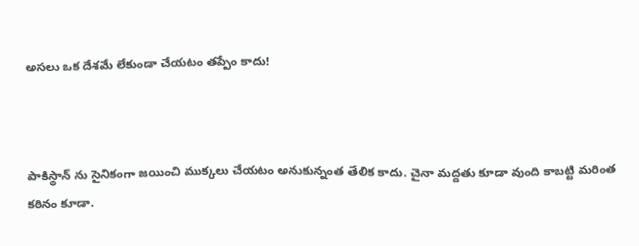అసలు ఒక దేశమే లేకుండా చేయటం తప్పేం కాదు!



పాకిస్థాన్ ను సైనికంగా జయించి ముక్కలు చేయటం అనుకున్నంత తేలిక కాదు. చైనా మద్దతు కూడా వుంది కాబట్టి మరింత కఠినం కూడా.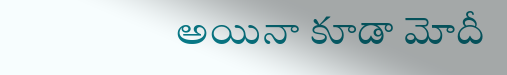అయినా కూడా మోదీ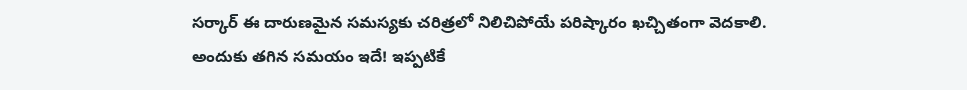సర్కార్ ఈ దారుణమైన సమస్యకు చరిత్రలో నిలిచిపోయే పరిష్కారం ఖచ్చితంగా వెదకాలి. అందుకు తగిన సమయం ఇదే! ఇప్పటికే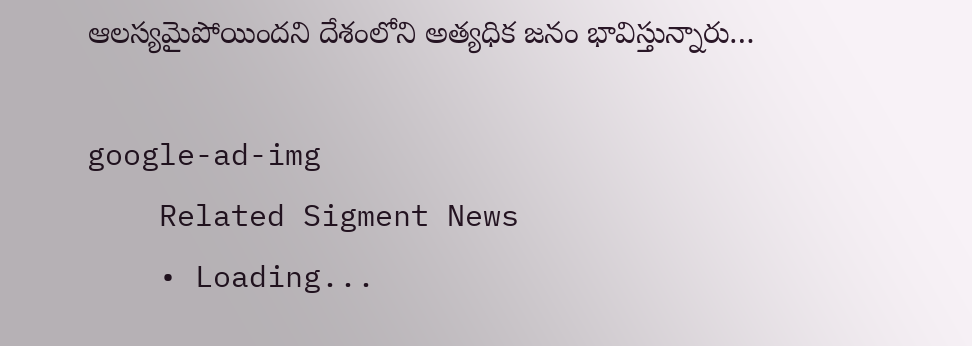ఆలస్యమైపోయిందని దేశంలోని అత్యధిక జనం భావిస్తున్నారు…

google-ad-img
    Related Sigment News
    • Loading...